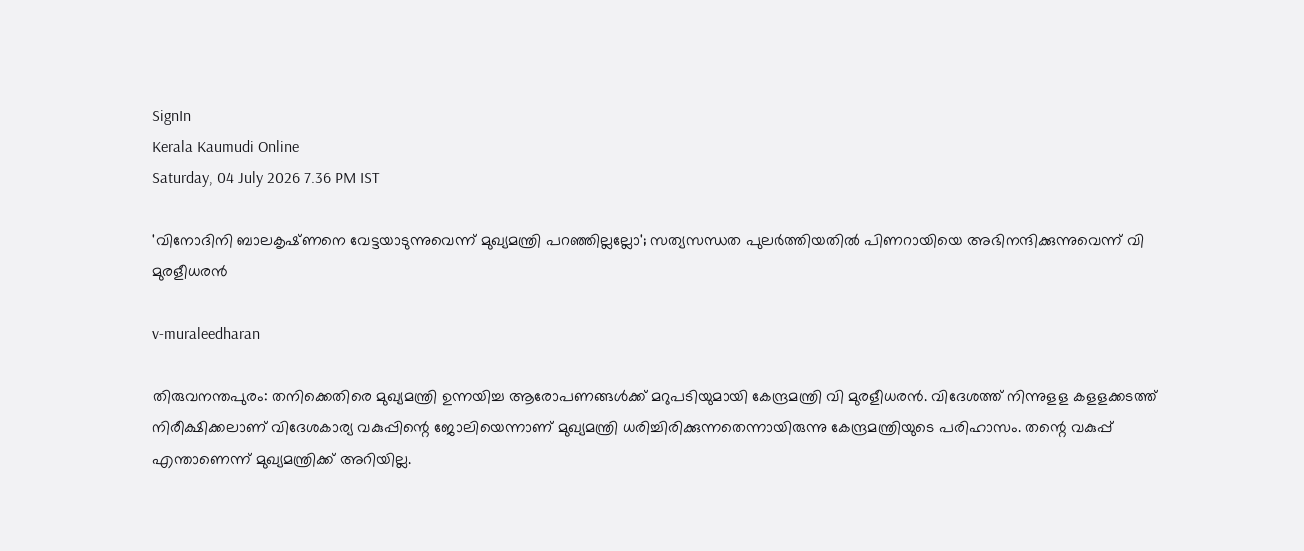SignIn
Kerala Kaumudi Online
Saturday, 04 July 2026 7.36 PM IST

'വിനോദിനി ബാലകൃഷ്‌ണനെ വേട്ടയാടുന്നുവെന്ന് മുഖ്യമന്ത്രി പറഞ്ഞില്ലല്ലോ'; സത്യസന്ധത പുലർത്തിയതിൽ പിണറായിയെ അഭിനന്ദിക്കുന്നുവെന്ന് വി മുരളീധരൻ

v-muraleedharan

തിരുവനന്തപുരം: തനിക്കെതിരെ മുഖ്യമന്ത്രി ഉന്നയിച്ച ആരോപണങ്ങൾക്ക് മറുപടിയുമായി കേന്ദ്രമന്ത്രി വി മുരളീധരൻ. വിദേശത്ത് നിന്നുളള കളളക്കടത്ത് നിരീക്ഷിക്കലാണ് വിദേശകാര്യ വകുപ്പിന്റെ ജോലിയെന്നാണ് മുഖ്യമന്ത്രി ധരിച്ചിരിക്കുന്നതെന്നായിരുന്നു കേന്ദ്രമന്ത്രിയുടെ പരിഹാസം. തന്റെ വകുപ്പ് എന്താണെന്ന് മുഖ്യമന്ത്രിക്ക് അറിയില്ല.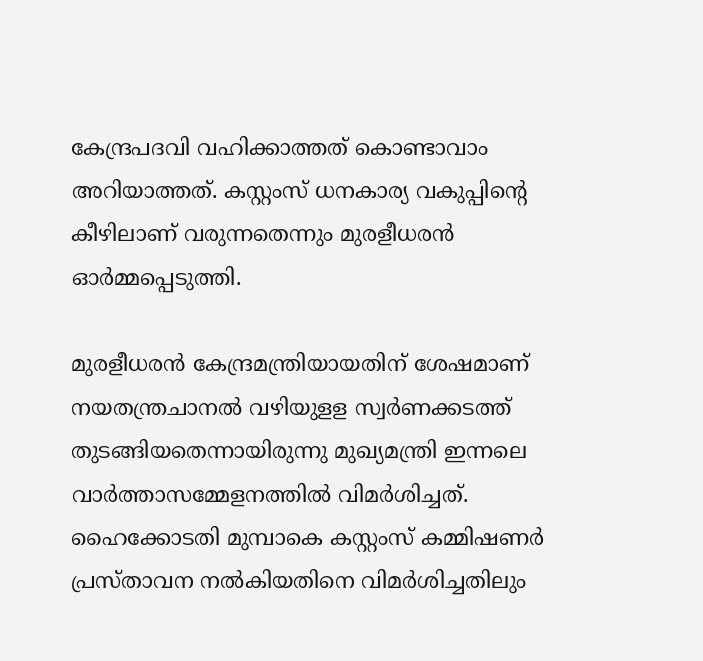കേന്ദ്രപദവി വഹിക്കാത്തത് കൊണ്ടാവാം അറിയാത്തത്. കസ്റ്റംസ് ധനകാര്യ വകുപ്പിന്റെ കീഴിലാണ് വരുന്നതെന്നും മുരളീധരൻ ഓർമ്മപ്പെടുത്തി.

മുരളീധരൻ കേന്ദ്രമന്ത്രിയായതിന് ശേഷമാണ് നയതന്ത്രചാനൽ വഴിയുളള സ്വർണക്കടത്ത് തുടങ്ങിയതെന്നായിരുന്നു മുഖ്യമന്ത്രി ഇന്നലെ വാർത്താസമ്മേളനത്തിൽ വിമർശിച്ചത്. ഹൈക്കോടതി മുമ്പാകെ കസ്റ്റംസ് കമ്മിഷണർ പ്രസ്‌താവന നൽകിയതിനെ വിമർശിച്ചതിലും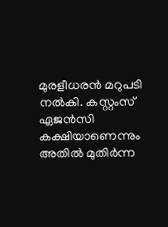മുരളീധരൻ മറുപടി നൽകി. കസ്റ്റംസ് ഏജൻസി കക്ഷിയാണെന്നും അതിൽ മുതിർന്ന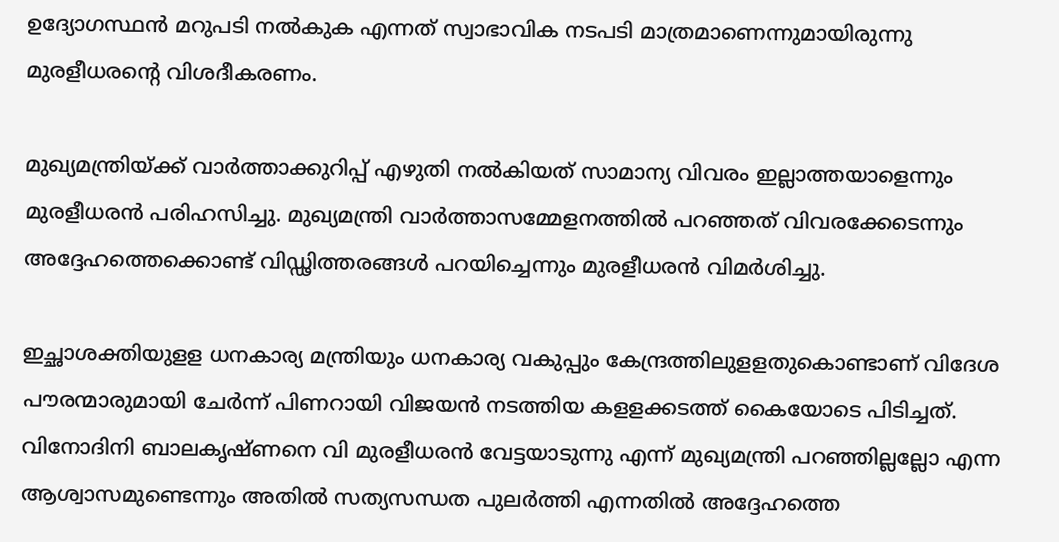ഉദ്യോഗസ്ഥൻ മറുപടി നൽകുക എന്നത് സ്വാഭാവിക നടപടി മാത്രമാണെന്നുമായിരുന്നു മുരളീധരന്റെ വിശദീകരണം.

മുഖ്യമന്ത്രിയ്‌ക്ക് വാർത്താക്കുറിപ്പ് എഴുതി നൽകിയത് സാമാന്യ വിവരം ഇല്ലാത്തയാളെന്നും മുരളീധരൻ പരിഹസിച്ചു. മുഖ്യമന്ത്രി വാർത്താസമ്മേളനത്തിൽ പറഞ്ഞത് വിവരക്കേടെന്നും അദ്ദേഹത്തെക്കൊണ്ട് വിഡ്ഢിത്തരങ്ങൾ പറയിച്ചെന്നും മുരളീധരൻ വിമർശിച്ചു.

ഇച്ഛാശ‌ക്തിയുളള ധനകാര്യ മന്ത്രിയും ധനകാര്യ വകുപ്പും കേന്ദ്രത്തിലുളളതുകൊണ്ടാണ് വിദേശ പൗരന്മാരുമായി ചേർന്ന് പിണറായി വിജയൻ നടത്തിയ കളളക്കടത്ത് കൈയോടെ പിടിച്ചത്. വിനോദിനി ബാലകൃഷ്‌ണനെ വി മുരളീധരൻ വേട്ടയാടുന്നു എന്ന് മുഖ്യമന്ത്രി പറഞ്ഞില്ലല്ലോ എന്ന ആശ്വാസമുണ്ടെന്നും അതിൽ സത്യസന്ധത പുലർത്തി എന്നതിൽ അദ്ദേഹത്തെ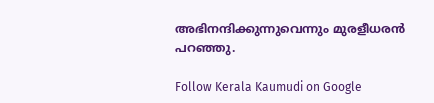അഭിനന്ദിക്കുന്നുവെന്നും മുരളീധരൻ പറഞ്ഞു.

Follow Kerala Kaumudi on Google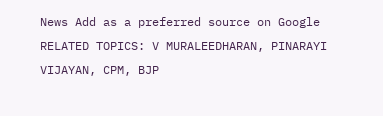News Add as a preferred source on Google
RELATED TOPICS: V MURALEEDHARAN, PINARAYI VIJAYAN, CPM, BJP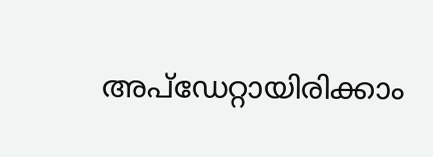അപ്ഡേറ്റായിരിക്കാം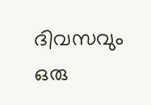ദിവസവും
ഒരു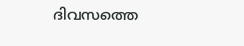ദിവസത്തെ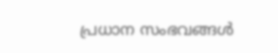പ്രധാന സംഭവങ്ങൾ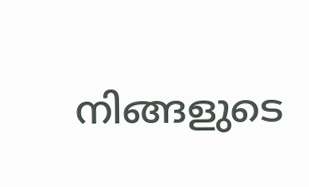നിങ്ങളുടെ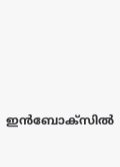ഇൻബോക്സിൽ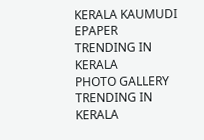KERALA KAUMUDI EPAPER
TRENDING IN KERALA
PHOTO GALLERY
TRENDING IN KERALA